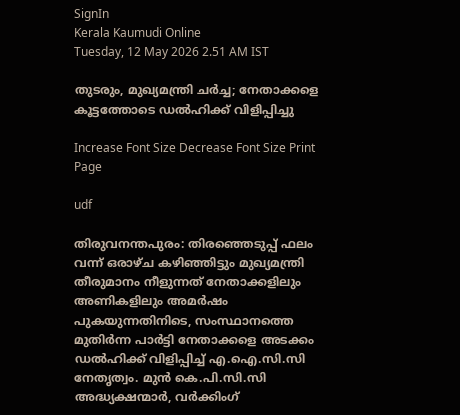SignIn
Kerala Kaumudi Online
Tuesday, 12 May 2026 2.51 AM IST

തുടരും, മുഖ്യമന്ത്രി ചർച്ച; നേതാക്കളെ കൂട്ടത്തോടെ ഡൽഹിക്ക് വിളിപ്പിച്ചു

Increase Font Size Decrease Font Size Print Page

udf

തിരുവനന്തപുരം: തിരഞ്ഞെടുപ്പ് ഫലം വന്ന് ഒരാഴ്ച കഴിഞ്ഞിട്ടും മുഖ്യമന്ത്രി തീരുമാനം നീളുന്നത് നേതാക്കളിലും അണികളിലും അമർഷം പുകയുന്നതിനിടെ, സംസ്ഥാനത്തെ മുതിർന്ന പാർട്ടി നേതാക്കളെ അടക്കം ഡൽഹിക്ക് വിളിപ്പിച്ച് എ.ഐ.സി.സി നേതൃത്വം. മുൻ കെ.പി.സി.സി അദ്ധ്യക്ഷന്മാർ, വർക്കിംഗ്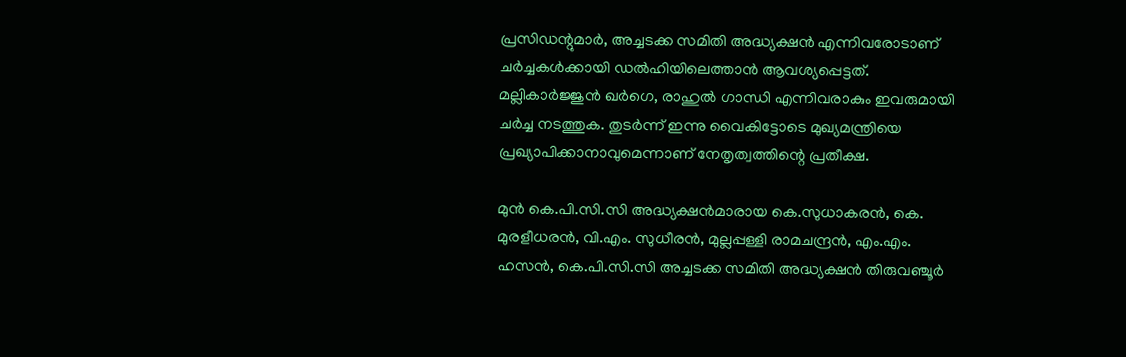പ്രസിഡന്റുമാർ, അച്ചടക്ക സമിതി അദ്ധ്യക്ഷൻ എന്നിവരോടാണ് ചർച്ചകൾക്കായി ഡൽഹിയിലെത്താൻ ആവശ്യപ്പെട്ടത്. മല്ലികാർജ്ജുൻ ഖർഗെ, രാഹുൽ ഗാന്ധി എന്നിവരാകും ഇവരുമായി ചർച്ച നടത്തുക. തുടർന്ന് ഇന്നു വൈകിട്ടോടെ മുഖ്യമന്ത്രിയെ പ്രഖ്യാപിക്കാനാവുമെന്നാണ് നേതൃത്വത്തിന്റെ പ്രതീക്ഷ.

മുൻ കെ.പി.സി.സി അദ്ധ്യക്ഷൻമാരായ കെ.സുധാകരൻ, കെ. മുരളീധരൻ, വി.എം. സുധീരൻ, മുല്ലപ്പള്ളി രാമചന്ദ്രൻ, എം.എം. ഹസൻ, കെ.പി.സി.സി അച്ചടക്ക സമിതി അദ്ധ്യക്ഷൻ തിരുവഞ്ചൂർ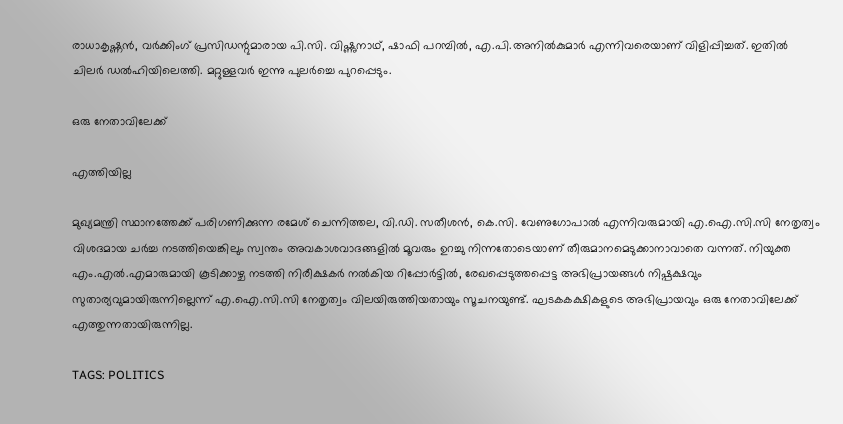രാധാകൃഷ്ണൻ, വർക്കിംഗ് പ്രസിഡന്റുമാരായ പി.സി. വിഷ്ണുനാഥ്, ഷാഫി പറമ്പിൽ, എ.പി.അനിൽകുമാർ എന്നിവരെയാണ് വിളിപ്പിച്ചത്. ഇതിൽ ചിലർ ഡൽഹിയിലെത്തി. മറ്റുള്ളവർ ഇന്നു പുലർച്ചെ പുറപ്പെടും.

ഒരു നേതാവിലേക്ക്

എത്തിയില്ല

മുഖ്യമന്ത്രി സ്ഥാനത്തേക്ക് പരിഗണിക്കുന്ന രമേശ് ചെന്നിത്തല, വി.ഡി. സതീശൻ, കെ.സി. വേണുഗോപാൽ എന്നിവരുമായി എ.ഐ.സി.സി നേതൃത്വം വിശദമായ ചർച്ച നടത്തിയെങ്കിലും സ്വന്തം അവകാശവാദങ്ങളിൽ മൂവരും ഉറച്ചു നിന്നതോടെയാണ് തീരുമാനമെടുക്കാനാവാതെ വന്നത്. നിയുക്ത എം.എൽ.എമാരുമായി കൂടിക്കാഴ്ച നടത്തി നിരീക്ഷകർ നൽകിയ റിപ്പോർട്ടിൽ, രേഖപ്പെടുത്തപ്പെട്ട അഭിപ്രായങ്ങൾ നിഷ്പക്ഷവും സുതാര്യവുമായിരുന്നില്ലെന്ന് എ.ഐ.സി.സി നേതൃത്വം വിലയിരുത്തിയതായും സൂചനയുണ്ട്. ഘടകകക്ഷികളുടെ അഭിപ്രായവും ഒരു നേതാവിലേക്ക് എത്തുന്നതായിരുന്നില്ല.

TAGS: POLITICS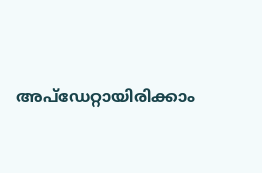അപ്ഡേറ്റായിരിക്കാം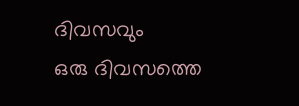ദിവസവും
ഒരു ദിവസത്തെ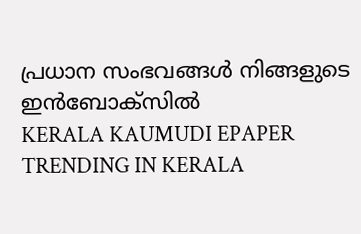പ്രധാന സംഭവങ്ങൾ നിങ്ങളുടെ ഇൻബോക്സിൽ
KERALA KAUMUDI EPAPER
TRENDING IN KERALA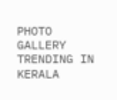PHOTO GALLERY
TRENDING IN KERALA